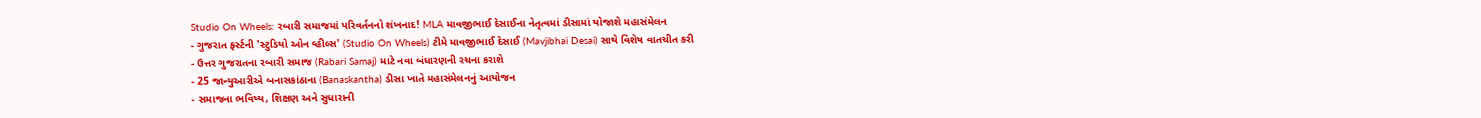Studio On Wheels: રબારી સમાજમાં પરિવર્તનનો શંખનાદ! MLA માવજીભાઈ દેસાઈના નેતૃત્વમાં ડીસામાં યોજાશે મહાસંમેલન
- ગુજરાત ફર્સ્ટની 'સ્ટુડિયો ઓન વ્હીલ્સ' (Studio On Wheels) ટીમે માવજીભાઈ દેસાઈ (Mavjibhai Desai) સાથે વિશેષ વાતચીત કરી
- ઉત્તર ગુજરાતના રબારી સમાજ (Rabari Samaj) માટે નવા બંધારણની રચના કરાશે
- 25 જાન્યુઆરીએ બનાસકાંઠાના (Banaskantha) ડીસા ખાતે મહાસંમેલનનું આયોજન
- સમાજના ભવિષ્ય, શિક્ષણ અને સુધારાની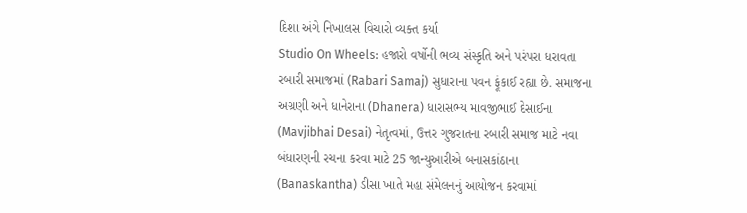દિશા અંગે નિખાલસ વિચારો વ્યક્ત કર્યા
Studio On Wheels: હજારો વર્ષોની ભવ્ય સંસ્કૃતિ અને પરંપરા ધરાવતા રબારી સમાજમાં (Rabari Samaj) સુધારાના પવન ફૂંકાઈ રહ્યા છે. સમાજના અગ્રણી અને ધાનેરાના (Dhanera) ધારાસભ્ય માવજીભાઈ દેસાઈના (Mavjibhai Desai) નેતૃત્વમાં, ઉત્તર ગુજરાતના રબારી સમાજ માટે નવા બંધારણની રચના કરવા માટે 25 જાન્યુઆરીએ બનાસકાંઠાના (Banaskantha) ડીસા ખાતે મહા સંમેલનનું આયોજન કરવામાં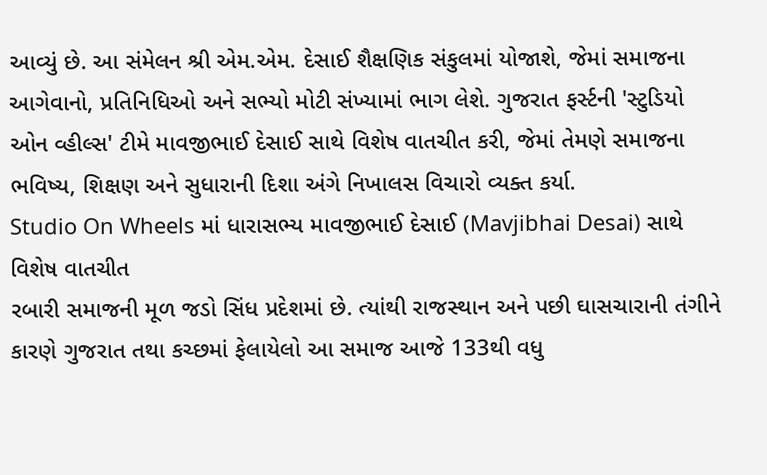આવ્યું છે. આ સંમેલન શ્રી એમ.એમ. દેસાઈ શૈક્ષણિક સંકુલમાં યોજાશે, જેમાં સમાજના આગેવાનો, પ્રતિનિધિઓ અને સભ્યો મોટી સંખ્યામાં ભાગ લેશે. ગુજરાત ફર્સ્ટની 'સ્ટુડિયો ઓન વ્હીલ્સ' ટીમે માવજીભાઈ દેસાઈ સાથે વિશેષ વાતચીત કરી, જેમાં તેમણે સમાજના ભવિષ્ય, શિક્ષણ અને સુધારાની દિશા અંગે નિખાલસ વિચારો વ્યક્ત કર્યા.
Studio On Wheels માં ધારાસભ્ય માવજીભાઈ દેસાઈ (Mavjibhai Desai) સાથે વિશેષ વાતચીત
રબારી સમાજની મૂળ જડો સિંધ પ્રદેશમાં છે. ત્યાંથી રાજસ્થાન અને પછી ઘાસચારાની તંગીને કારણે ગુજરાત તથા કચ્છમાં ફેલાયેલો આ સમાજ આજે 133થી વધુ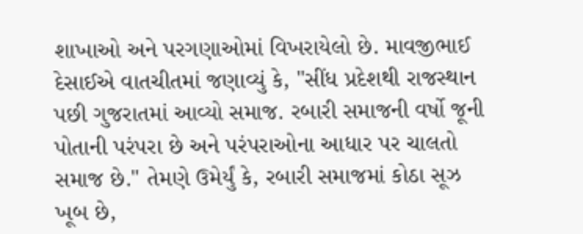શાખાઓ અને પરગણાઓમાં વિખરાયેલો છે. માવજીભાઈ દેસાઈએ વાતચીતમાં જણાવ્યું કે, "સીંધ પ્રદેશથી રાજસ્થાન પછી ગુજરાતમાં આવ્યો સમાજ. રબારી સમાજની વર્ષો જૂની પોતાની પરંપરા છે અને પરંપરાઓના આધાર પર ચાલતો સમાજ છે." તેમણે ઉમેર્યું કે, રબારી સમાજમાં કોઠા સૂઝ ખૂબ છે,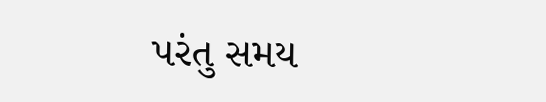પરંતુ સમય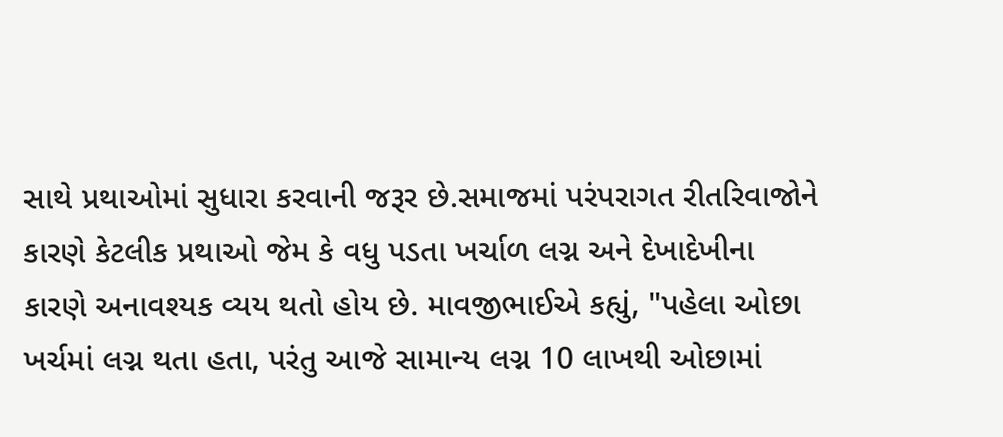સાથે પ્રથાઓમાં સુધારા કરવાની જરૂર છે.સમાજમાં પરંપરાગત રીતરિવાજોને કારણે કેટલીક પ્રથાઓ જેમ કે વધુ પડતા ખર્ચાળ લગ્ન અને દેખાદેખીના કારણે અનાવશ્યક વ્યય થતો હોય છે. માવજીભાઈએ કહ્યું, "પહેલા ઓછા ખર્ચમાં લગ્ન થતા હતા, પરંતુ આજે સામાન્ય લગ્ન 10 લાખથી ઓછામાં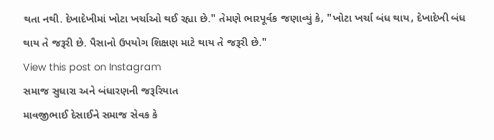થતા નથી. દેખાદેખીમાં ખોટા ખર્ચાઓ થઈ રહ્યા છે." તેમણે ભારપૂર્વક જણાવ્યું કે, "ખોટા ખર્ચા બંધ થાય, દેખાદેખી બંધ થાય તે જરૂરી છે. પૈસાનો ઉપયોગ શિક્ષણ માટે થાય તે જરૂરી છે."
View this post on Instagram
સમાજ સુધારા અને બંધારણની જરૂરિયાત
માવજીભાઈ દેસાઈને સમાજ સેવક કે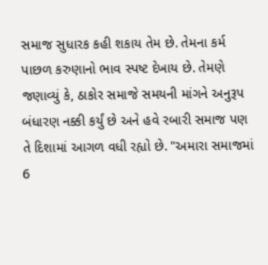સમાજ સુધારક કહી શકાય તેમ છે. તેમના કર્મ પાછળ કરુણાનો ભાવ સ્પષ્ટ દેખાય છે. તેમણે જણાવ્યું કે, ઠાકોર સમાજે સમયની માંગને અનુરૂપ બંધારણ નક્કી કર્યું છે અને હવે રબારી સમાજ પણ તે દિશામાં આગળ વધી રહ્યો છે. "અમારા સમાજમાં 6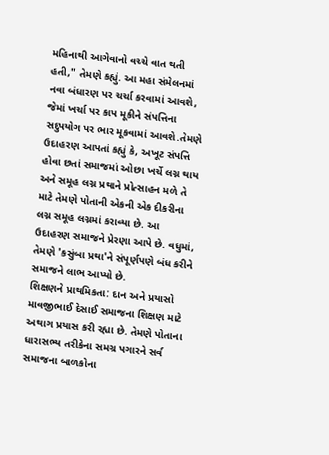મહિનાથી આગેવાનો વચ્ચે વાત થતી હતી," તેમણે કહ્યું. આ મહા સંમેલનમાં નવા બંધારણ પર ચર્ચા કરવામાં આવશે, જેમાં ખર્ચા પર કાપ મૂકીને સંપત્તિના સદુપયોગ પર ભાર મૂકવામાં આવશે.તેમણે ઉદાહરણ આપતાં કહ્યું કે, અખૂટ સંપત્તિ હોવા છતાં સમાજમાં ઓછા ખર્ચે લગ્ન થાય અને સમૂહ લગ્ન પ્રથાને પ્રોત્સાહન મળે તે માટે તેમણે પોતાની એકની એક દીકરીના લગ્ન સમૂહ લગ્નમાં કરાવ્યા છે. આ ઉદાહરણ સમાજને પ્રેરણા આપે છે. વધુમાં, તેમણે 'કસુંબા પ્રથા'ને સંપૂર્ણપણે બંધ કરીને સમાજને લાભ આપ્યો છે.
શિક્ષણને પ્રાથમિકતા: દાન અને પ્રયાસો
માવજીભાઈ દેસાઈ સમાજના શિક્ષણ માટે અથાગ પ્રયાસ કરી રહ્યા છે. તેમણે પોતાના ધારાસભ્ય તરીકેના સમગ્ર પગારને સર્વ સમાજના બાળકોના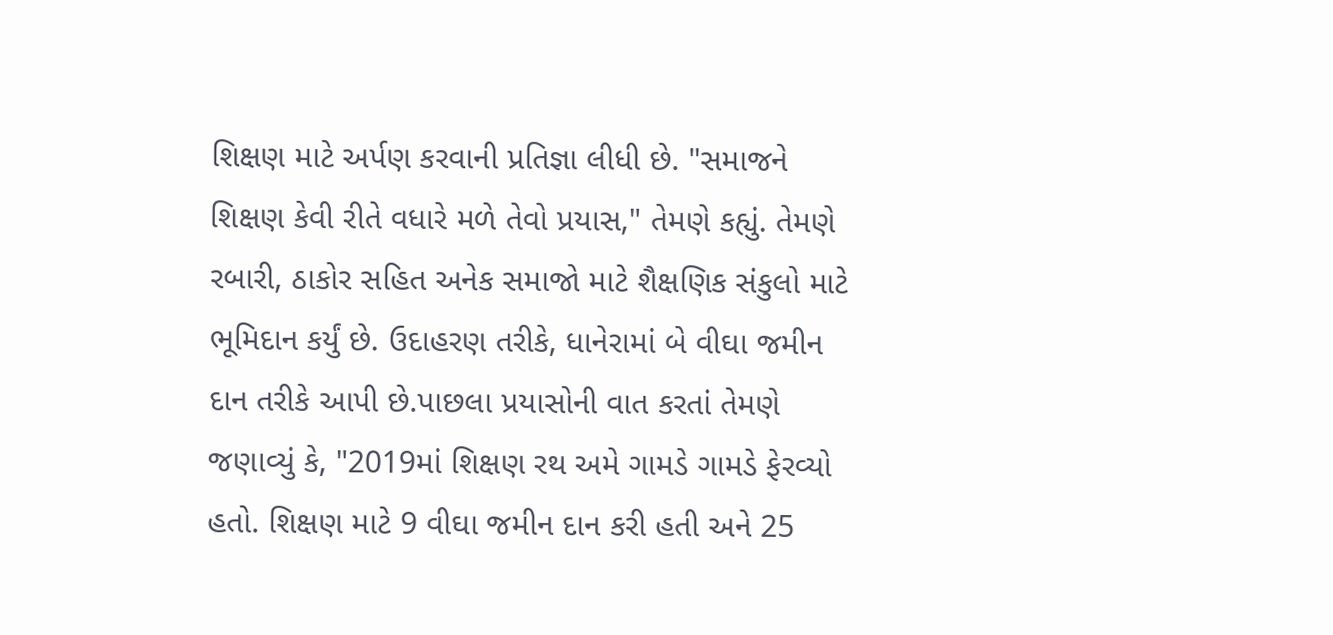શિક્ષણ માટે અર્પણ કરવાની પ્રતિજ્ઞા લીધી છે. "સમાજને શિક્ષણ કેવી રીતે વધારે મળે તેવો પ્રયાસ," તેમણે કહ્યું. તેમણે રબારી, ઠાકોર સહિત અનેક સમાજો માટે શૈક્ષણિક સંકુલો માટે ભૂમિદાન કર્યું છે. ઉદાહરણ તરીકે, ધાનેરામાં બે વીઘા જમીન દાન તરીકે આપી છે.પાછલા પ્રયાસોની વાત કરતાં તેમણે જણાવ્યું કે, "2019માં શિક્ષણ રથ અમે ગામડે ગામડે ફેરવ્યો હતો. શિક્ષણ માટે 9 વીઘા જમીન દાન કરી હતી અને 25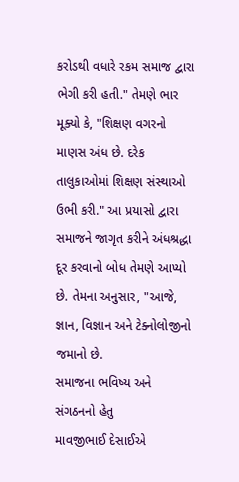કરોડથી વધારે રકમ સમાજ દ્વારા ભેગી કરી હતી." તેમણે ભાર મૂક્યો કે, "શિક્ષણ વગરનો માણસ અંધ છે. દરેક તાલુકાઓમાં શિક્ષણ સંસ્થાઓ ઉભી કરી." આ પ્રયાસો દ્વારા સમાજને જાગૃત કરીને અંધશ્રદ્ધા દૂર કરવાનો બોધ તેમણે આપ્યો છે. તેમના અનુસાર, "આજે, જ્ઞાન, વિજ્ઞાન અને ટેક્નોલોજીનો જમાનો છે.
સમાજના ભવિષ્ય અને સંગઠનનો હેતુ
માવજીભાઈ દેસાઈએ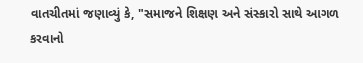વાતચીતમાં જણાવ્યું કે, "સમાજને શિક્ષણ અને સંસ્કારો સાથે આગળ કરવાનો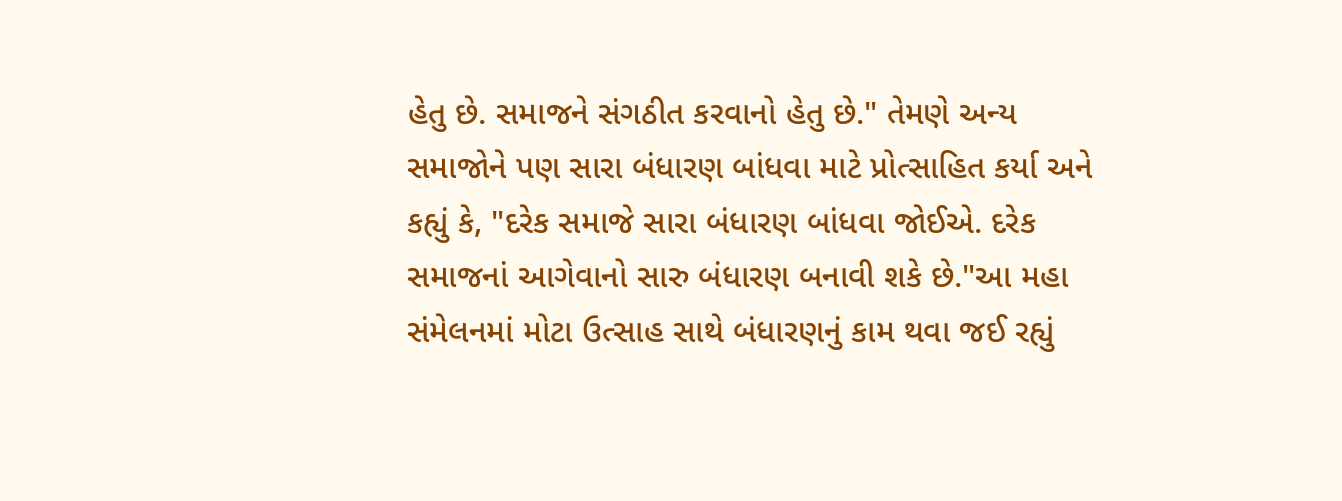હેતુ છે. સમાજને સંગઠીત કરવાનો હેતુ છે." તેમણે અન્ય સમાજોને પણ સારા બંધારણ બાંધવા માટે પ્રોત્સાહિત કર્યા અને કહ્યું કે, "દરેક સમાજે સારા બંધારણ બાંધવા જોઈએ. દરેક સમાજનાં આગેવાનો સારુ બંધારણ બનાવી શકે છે."આ મહા સંમેલનમાં મોટા ઉત્સાહ સાથે બંધારણનું કામ થવા જઈ રહ્યું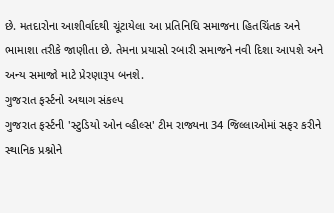છે. મતદારોના આશીર્વાદથી ચૂંટાયેલા આ પ્રતિનિધિ સમાજના હિતચિંતક અને ભામાશા તરીકે જાણીતા છે. તેમના પ્રયાસો રબારી સમાજને નવી દિશા આપશે અને અન્ય સમાજો માટે પ્રેરણારૂપ બનશે.
ગુજરાત ફર્સ્ટનો અથાગ સંકલ્પ
ગુજરાત ફર્સ્ટની 'સ્ટુડિયો ઓન વ્હીલ્સ' ટીમ રાજ્યના 34 જિલ્લાઓમાં સફર કરીને સ્થાનિક પ્રશ્નોને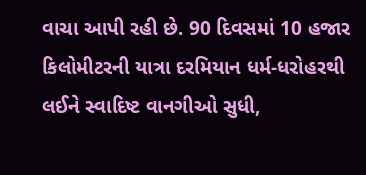વાચા આપી રહી છે. 90 દિવસમાં 10 હજાર કિલોમીટરની યાત્રા દરમિયાન ધર્મ-ધરોહરથી લઈને સ્વાદિષ્ટ વાનગીઓ સુધી,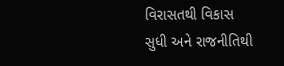વિરાસતથી વિકાસ સુધી અને રાજનીતિથી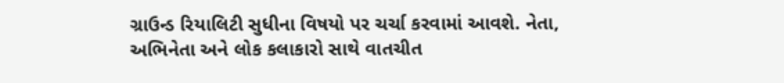ગ્રાઉન્ડ રિયાલિટી સુધીના વિષયો પર ચર્ચા કરવામાં આવશે. નેતા, અભિનેતા અને લોક કલાકારો સાથે વાતચીત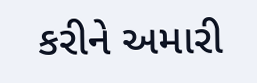કરીને અમારી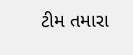ટીમ તમારા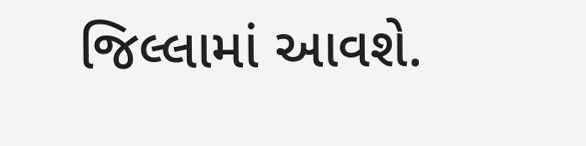જિલ્લામાં આવશે.